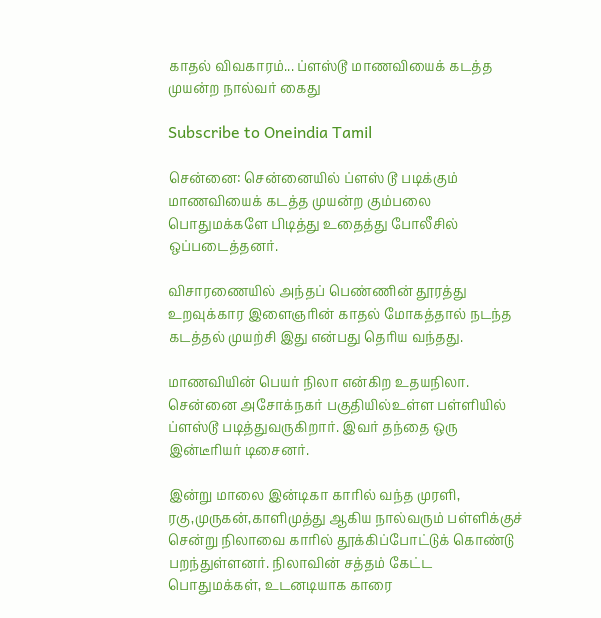காதல் விவகாரம்... ப்ளஸ்டூ மாணவியைக் கடத்த முயன்ற நால்வர் கைது

Subscribe to Oneindia Tamil

சென்னை: சென்னையில் ப்ளஸ் டூ படிக்கும் மாணவியைக் கடத்த முயன்ற கும்பலை பொதுமக்களே பிடித்து உதைத்து போலீசில் ஒப்படைத்தனர்.

விசாரணையில் அந்தப் பெண்ணின் தூரத்து உறவுக்கார இளைஞரின் காதல் மோகத்தால் நடந்த கடத்தல் முயற்சி இது என்பது தெரிய வந்தது.

மாணவியின் பெயர் நிலா என்கிற உதயநிலா. சென்னை அசோக்நகர் பகுதியில்உள்ள பள்ளியில் ப்ளஸ்டூ படித்துவருகிறார். இவர் தந்தை ஒரு இன்டீரியர் டிசைனர்.

இன்று மாலை இன்டிகா காரில் வந்த முரளி, ரகு,முருகன்,காளிமுத்து ஆகிய நால்வரும் பள்ளிக்குச் சென்று நிலாவை காரில் தூக்கிப்போட்டுக் கொண்டு பறந்துள்ளனர். நிலாவின் சத்தம் கேட்ட பொதுமக்கள், உடனடியாக காரை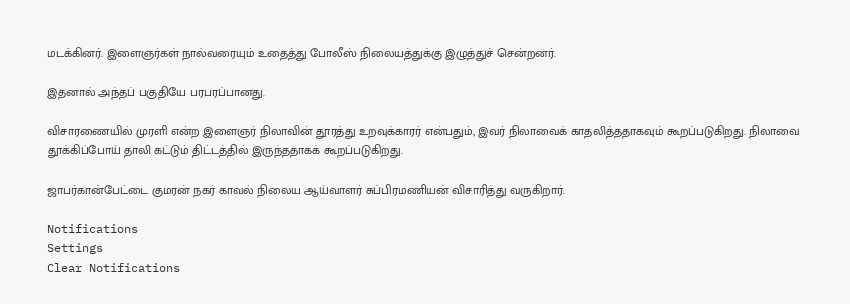மடக்கினர். இளைஞர்கள் நால்வரையும் உதைத்து போலீஸ் நிலையத்துக்கு இழுத்துச் சென்றனர்.

இதனால் அந்தப் பகுதியே பரபரப்பானது.

விசாரணையில் முரளி என்ற இளைஞர் நிலாவின் தூரத்து உறவுக்காரர் என்பதும், இவர் நிலாவைக் காதலித்ததாகவும் கூறப்படுகிறது. நிலாவை தூக்கிப்போய் தாலி கட்டும் திட்டத்தில் இருந்ததாகக் கூறப்படுகிறது.

ஜாபர்கான்பேட்டை குமரன் நகர் காவல் நிலைய ஆய்வாளர் சுப்பிரமணியன் விசாரித்து வருகிறார்.

Notifications
Settings
Clear Notifications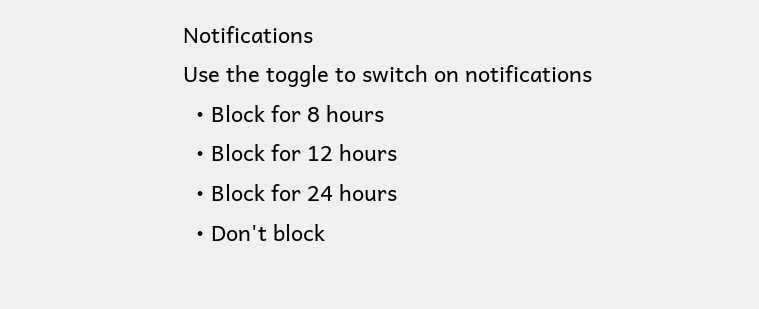Notifications
Use the toggle to switch on notifications
  • Block for 8 hours
  • Block for 12 hours
  • Block for 24 hours
  • Don't block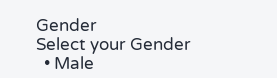Gender
Select your Gender
  • Male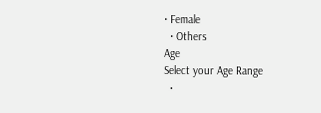• Female
  • Others
Age
Select your Age Range
  •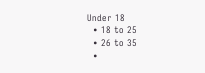Under 18
  • 18 to 25
  • 26 to 35
  •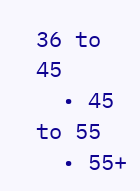36 to 45
  • 45 to 55
  • 55+